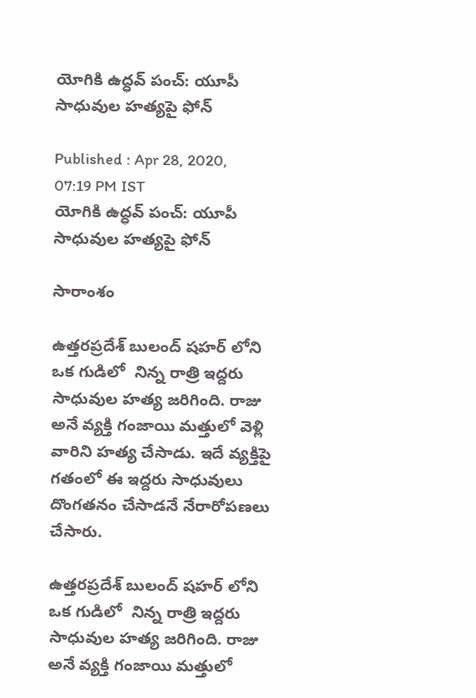యోగికి ఉద్ధవ్ పంచ్: యూపీ సాధువుల హత్యపై ఫోన్

Published : Apr 28, 2020, 07:19 PM IST
యోగికి ఉద్ధవ్ పంచ్: యూపీ సాధువుల హత్యపై ఫోన్

సారాంశం

ఉత్తరప్రదేశ్ బులంద్ షహర్ లోని ఒక గుడిలో  నిన్న రాత్రి ఇద్దరు సాధువుల హత్య జరిగింది. రాజు అనే వ్యక్తి గంజాయి మత్తులో వెళ్లి వారిని హత్య చేసాడు. ఇదే వ్యక్తిపై గతంలో ఈ ఇద్దరు సాధువులు దొంగతనం చేసాడనే నేరారోపణలు చేసారు.

ఉత్తరప్రదేశ్ బులంద్ షహర్ లోని ఒక గుడిలో  నిన్న రాత్రి ఇద్దరు సాధువుల హత్య జరిగింది. రాజు అనే వ్యక్తి గంజాయి మత్తులో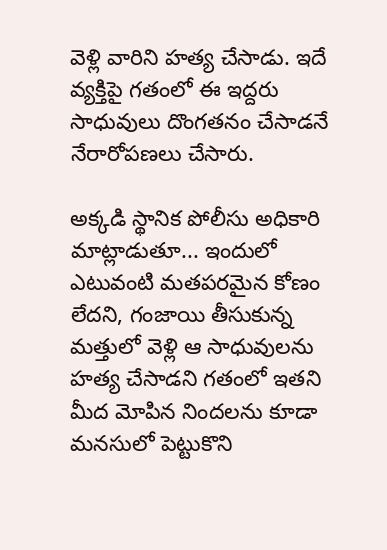వెళ్లి వారిని హత్య చేసాడు. ఇదే వ్యక్తిపై గతంలో ఈ ఇద్దరు సాధువులు దొంగతనం చేసాడనే నేరారోపణలు చేసారు.

అక్కడి స్థానిక పోలీసు అధికారి మాట్లాడుతూ... ఇందులో ఎటువంటి మతపరమైన కోణం లేదని, గంజాయి తీసుకున్న మత్తులో వెళ్లి ఆ సాధువులను హత్య చేసాడని గతంలో ఇతని మీద మోపిన నిందలను కూడా మనసులో పెట్టుకొని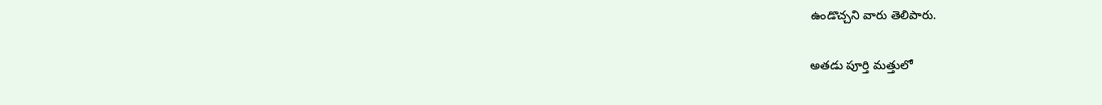ఉండొచ్చని వారు తెలిపారు.

అతడు పూర్తి మత్తులో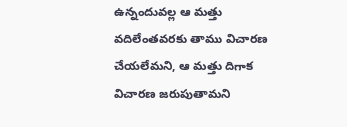ఉన్నందువల్ల ఆ మత్తు వదిలేంతవరకు తాము విచారణ చేయలేమని, ఆ మత్తు దిగాక విచారణ జరుపుతామని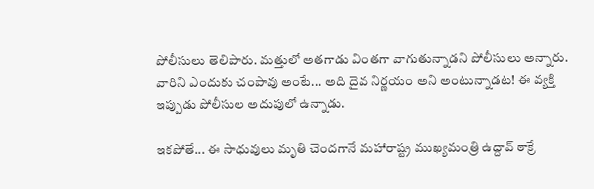పోలీసులు తెలిపారు. మత్తులో అతగాడు వింతగా వాగుతున్నాడని పోలీసులు అన్నారు. వారిని ఎందుకు చంపావు అంటే... అది దైవ నిర్ణయం అని అంటున్నాడట! ఈ వ్యక్తి ఇప్పుడు పోలీసుల అదుపులో ఉన్నాడు.

ఇకపోతే... ఈ సాధువులు మృతి చెందగానే మహారాష్ట్ర ముఖ్యమంత్రి ఉద్దావ్ ఠాక్రే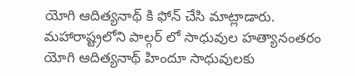యోగి ఆదిత్యనాథ్ కి ఫోన్ చేసి మాట్లాడారు. మహారాష్ట్రలోని పాల్గర్ లో సాధువుల హత్యానంతరం యోగి ఆదిత్యనాథ్ హిందూ సాధువులకు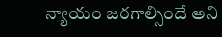న్యాయం జరగాల్సిందే అని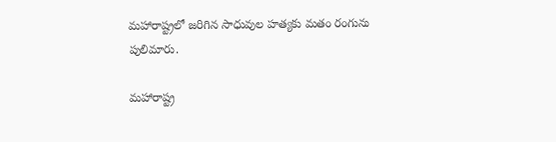మహారాష్ట్రలో జరిగిన సాధువుల హత్యకు మతం రంగును పులిమారు.

మహారాష్ట్ర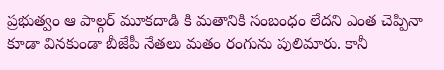ప్రభుత్వం ఆ పాల్గర్ మూకదాడి కి మతానికి సంబంధం లేదని ఎంత చెప్పినా కూడా వినకుండా బీజేపీ నేతలు మతం రంగును పులిమారు. కానీ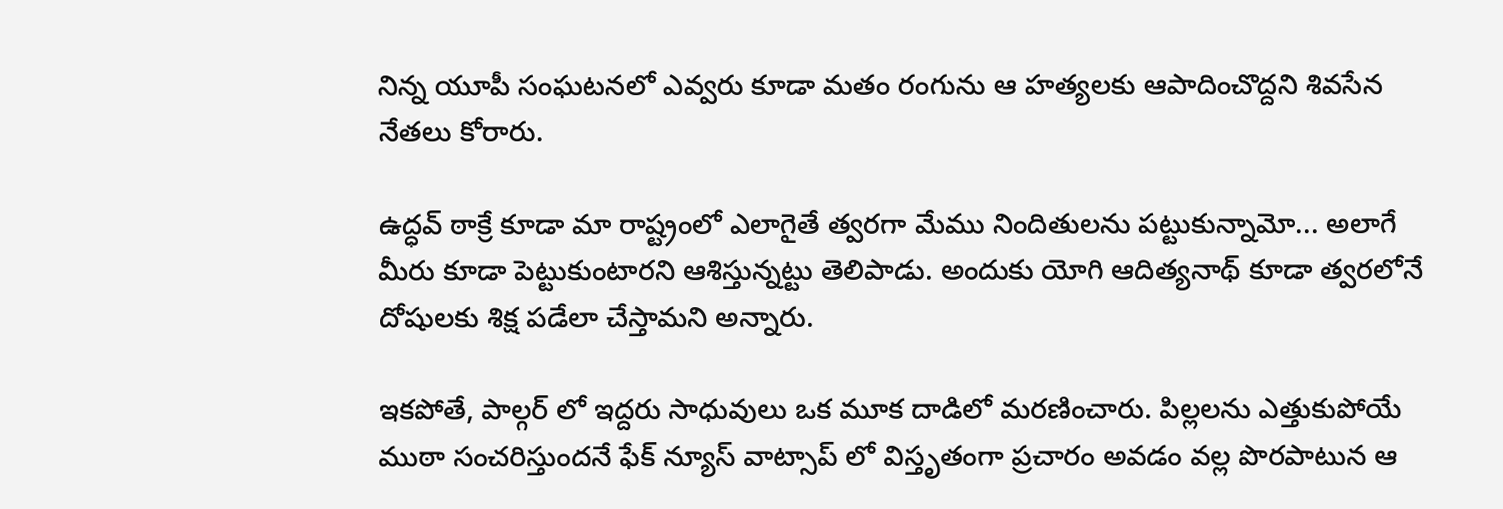నిన్న యూపీ సంఘటనలో ఎవ్వరు కూడా మతం రంగును ఆ హత్యలకు ఆపాదించొద్దని శివసేన నేతలు కోరారు.

ఉద్ధవ్ ఠాక్రే కూడా మా రాష్ట్రంలో ఎలాగైతే త్వరగా మేము నిందితులను పట్టుకున్నామో... అలాగే మీరు కూడా పెట్టుకుంటారని ఆశిస్తున్నట్టు తెలిపాడు. అందుకు యోగి ఆదిత్యనాథ్ కూడా త్వరలోనే దోషులకు శిక్ష పడేలా చేస్తామని అన్నారు.

ఇకపోతే, పాల్గర్ లో ఇద్దరు సాధువులు ఒక మూక దాడిలో మరణించారు. పిల్లలను ఎత్తుకుపోయే ముఠా సంచరిస్తుందనే ఫేక్ న్యూస్ వాట్సాప్ లో విస్తృతంగా ప్రచారం అవడం వల్ల పొరపాటున ఆ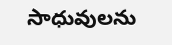సాధువులను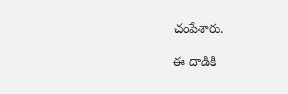చంపేశారు.

ఈ దాడికి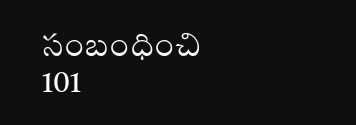సంబంధించి 101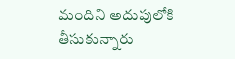మందిని అదుపులోకి తీసుకున్నారు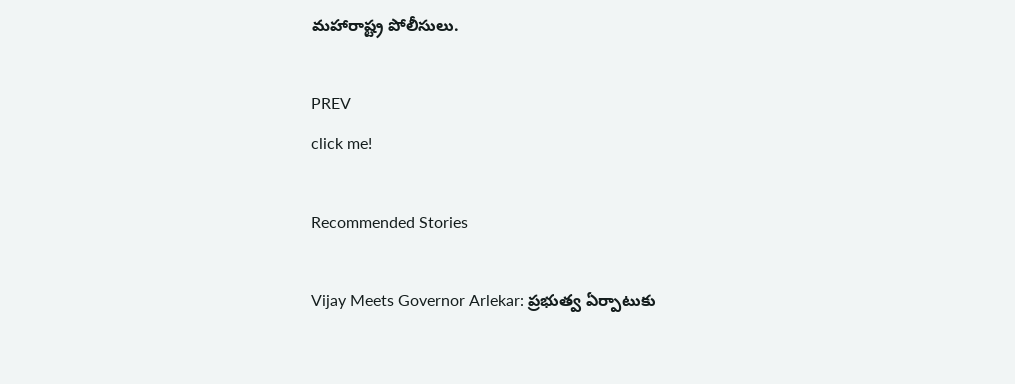మహారాష్ట్ర పోలీసులు.

PREV
click me!

Recommended Stories

Vijay Meets Governor Arlekar: ప్రభుత్వ ఏర్పాటుకు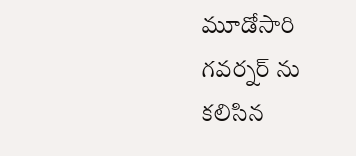మూడోసారి గవర్నర్ ను కలిసిన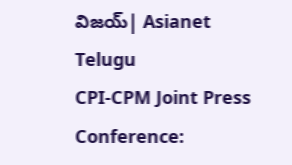విజయ్| Asianet Telugu
CPI-CPM Joint Press Conference: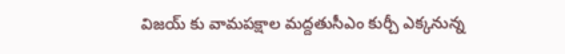విజయ్ కు వామపక్షాల మద్దతుసీఎం కుర్చీ ఎక్కనున్న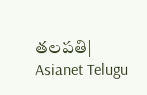తలపతి| Asianet Telugu